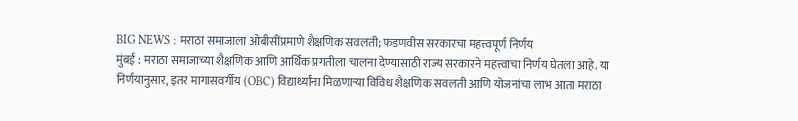BIG NEWS : मराठा समाजाला ओबीसींप्रमाणे शैक्षणिक सवलती; फडणवीस सरकारचा महत्त्वपूर्ण निर्णय
मुंबई : मराठा समाजाच्या शैक्षणिक आणि आर्थिक प्रगतीला चालना देण्यासाठी राज्य सरकारने महत्त्वाचा निर्णय घेतला आहे. या निर्णयानुसार, इतर मागासवर्गीय (OBC) विद्यार्थ्यांना मिळणाऱ्या विविध शैक्षणिक सवलती आणि योजनांचा लाभ आता मराठा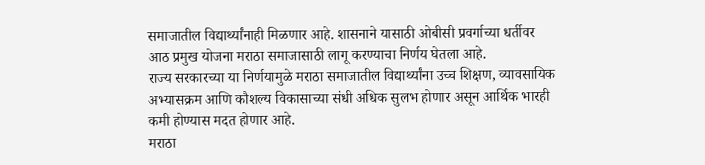समाजातील विद्यार्थ्यांनाही मिळणार आहे. शासनाने यासाठी ओबीसी प्रवर्गाच्या धर्तीवर आठ प्रमुख योजना मराठा समाजासाठी लागू करण्याचा निर्णय घेतला आहे.
राज्य सरकारच्या या निर्णयामुळे मराठा समाजातील विद्यार्थ्यांना उच्च शिक्षण, व्यावसायिक अभ्यासक्रम आणि कौशल्य विकासाच्या संधी अधिक सुलभ होणार असून आर्थिक भारही कमी होण्यास मदत होणार आहे.
मराठा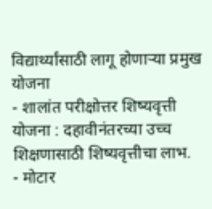विद्यार्थ्यांसाठी लागू होणाऱ्या प्रमुख योजना
- शालांत परीक्षोत्तर शिष्यवृत्ती योजना : दहावीनंतरच्या उच्च शिक्षणासाठी शिष्यवृत्तीचा लाभ.
- मोटार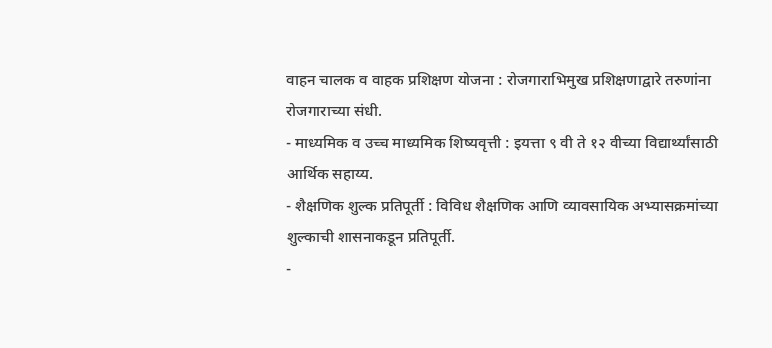वाहन चालक व वाहक प्रशिक्षण योजना : रोजगाराभिमुख प्रशिक्षणाद्वारे तरुणांना रोजगाराच्या संधी.
- माध्यमिक व उच्च माध्यमिक शिष्यवृत्ती : इयत्ता ९ वी ते १२ वीच्या विद्यार्थ्यांसाठी आर्थिक सहाय्य.
- शैक्षणिक शुल्क प्रतिपूर्ती : विविध शैक्षणिक आणि व्यावसायिक अभ्यासक्रमांच्या शुल्काची शासनाकडून प्रतिपूर्ती.
-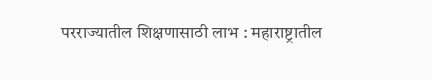परराज्यातील शिक्षणासाठी लाभ : महाराष्ट्रातील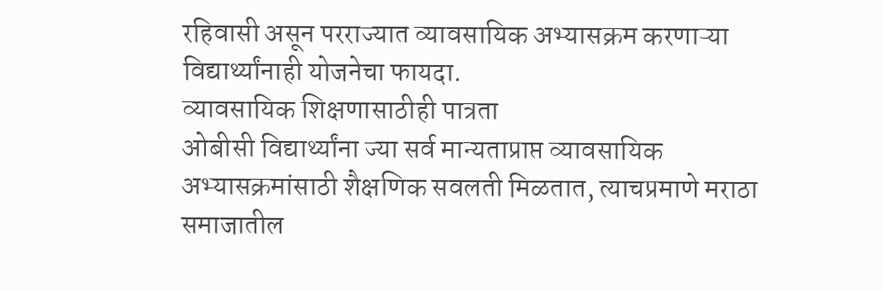रहिवासी असून परराज्यात व्यावसायिक अभ्यासक्रम करणाऱ्या विद्यार्थ्यांनाही योजनेचा फायदा.
व्यावसायिक शिक्षणासाठीही पात्रता
ओबीसी विद्यार्थ्यांना ज्या सर्व मान्यताप्राप्त व्यावसायिक अभ्यासक्रमांसाठी शैक्षणिक सवलती मिळतात, त्याचप्रमाणे मराठा समाजातील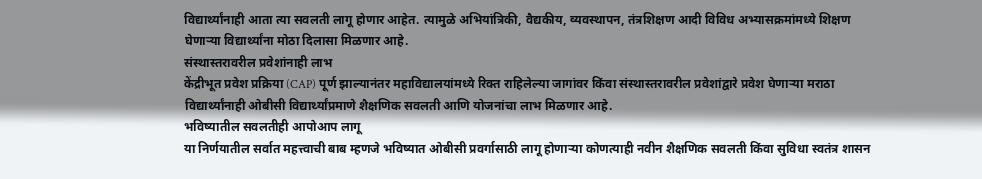विद्यार्थ्यांनाही आता त्या सवलती लागू होणार आहेत. त्यामुळे अभियांत्रिकी, वैद्यकीय, व्यवस्थापन, तंत्रशिक्षण आदी विविध अभ्यासक्रमांमध्ये शिक्षण घेणाऱ्या विद्यार्थ्यांना मोठा दिलासा मिळणार आहे.
संस्थास्तरावरील प्रवेशांनाही लाभ
केंद्रीभूत प्रवेश प्रक्रिया (CAP) पूर्ण झाल्यानंतर महाविद्यालयांमध्ये रिक्त राहिलेल्या जागांवर किंवा संस्थास्तरावरील प्रवेशांद्वारे प्रवेश घेणाऱ्या मराठा विद्यार्थ्यांनाही ओबीसी विद्यार्थ्यांप्रमाणे शैक्षणिक सवलती आणि योजनांचा लाभ मिळणार आहे.
भविष्यातील सवलतीही आपोआप लागू
या निर्णयातील सर्वात महत्त्वाची बाब म्हणजे भविष्यात ओबीसी प्रवर्गासाठी लागू होणाऱ्या कोणत्याही नवीन शैक्षणिक सवलती किंवा सुविधा स्वतंत्र शासन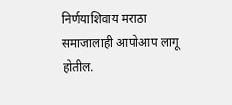निर्णयाशिवाय मराठा समाजालाही आपोआप लागू होतील.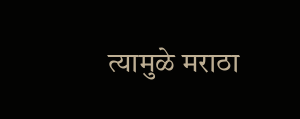त्यामुळे मराठा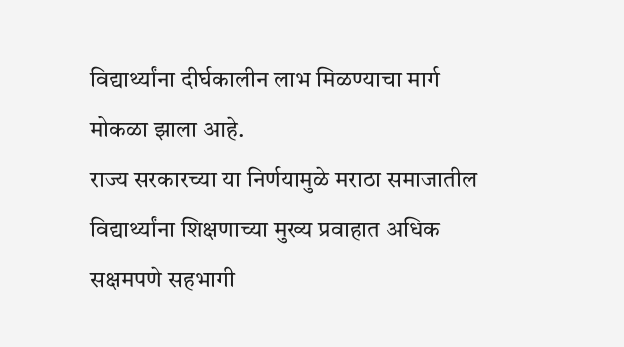विद्यार्थ्यांना दीर्घकालीन लाभ मिळण्याचा मार्ग मोकळा झाला आहे.
राज्य सरकारच्या या निर्णयामुळे मराठा समाजातील विद्यार्थ्यांना शिक्षणाच्या मुख्य प्रवाहात अधिक सक्षमपणे सहभागी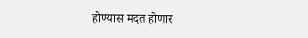होण्यास मदत होणार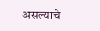असल्याचे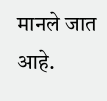मानले जात आहे.